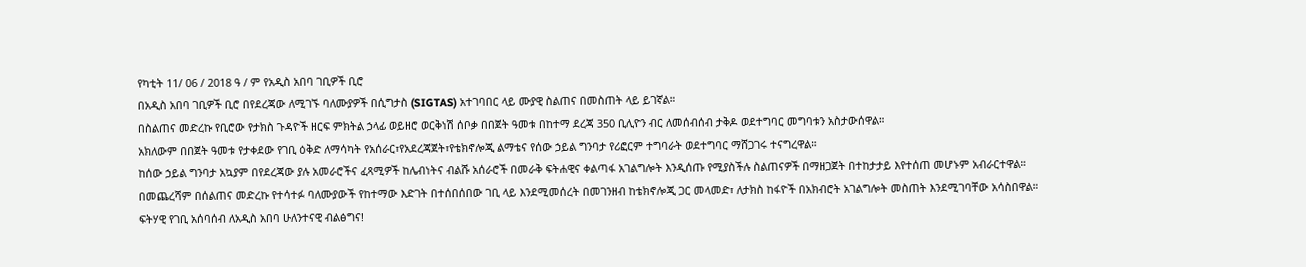የካቲት 11/ 06 / 2018 ዓ / ም የአዲስ አበባ ገቢዎች ቢሮ
በአዲስ አበባ ገቢዎች ቢሮ በየደረጃው ለሚገኙ ባለሙያዎች በሲግታስ (SIGTAS) አተገባበር ላይ ሙያዊ ስልጠና በመስጠት ላይ ይገኛል።
በስልጠና መድረኩ የቢሮው የታክስ ጉዳዮች ዘርፍ ምክትል ኃላፊ ወይዘሮ ወርቅነሽ ሰቦቃ በበጀት ዓመቱ በከተማ ደረጃ 350 ቢሊዮን ብር ለመሰብሰብ ታቅዶ ወደተግባር መግባቱን አስታውሰዋል።
አክለውም በበጀት ዓመቱ የታቀደው የገቢ ዕቅድ ለማሳካት የአሰራር፣የአደረጃጀት፣የቴክኖሎጂ ልማቴና የሰው ኃይል ግንባታ የሪፎርም ተግባራት ወደተግባር ማሸጋገሩ ተናግረዋል።
ከሰው ኃይል ግንባታ አኳያም በየደረጃው ያሉ አመራሮችና ፈጻሚዎች ከሌብነትና ብልሹ አሰራሮች በመራቅ ፍትሐዊና ቀልጣፋ አገልግሎት እንዲሰጡ የሚያስችሉ ስልጠናዎች በማዘጋጀት በተከታታይ እየተሰጠ መሆኑም አብራርተዋል።
በመጨረሻም በሰልጠና መድረኩ የተሳተፉ ባለሙያውች የከተማው እድገት በተሰበሰበው ገቢ ላይ እንደሚመሰረት በመገንዘብ ከቴክኖሎጂ ጋር መላመድ፣ ለታክስ ከፋዮች በአክብሮት አገልግሎት መስጠት እንደሚገባቸው አሳስበዋል።
ፍትሃዊ የገቢ አሰባሰብ ለአዲስ አበባ ሁለንተናዊ ብልፅግና!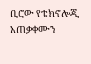ቢሮው የቴክኖሎጂ አጠቃቀሙን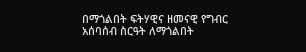በማጎልበት ፍትሃዊና ዘመናዊ የግብር አሰባሰብ ስርዓት ለማጎልበት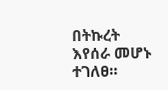በትኩረት እየሰራ መሆኑ ተገለፀ።